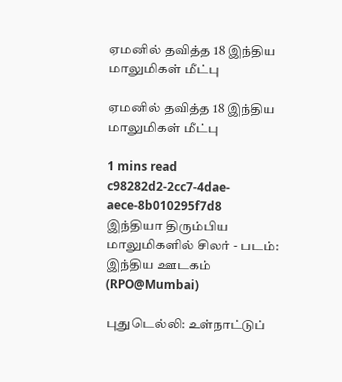ஏமனில் தவித்த 18 இந்திய மாலுமிகள் மீட்பு

ஏமனில் தவித்த 18 இந்திய மாலுமிகள் மீட்பு

1 mins read
c98282d2-2cc7-4dae-aece-8b010295f7d8
இந்தியா திரும்பிய மாலுமிகளில் சிலர் - படம்: இந்திய ஊடகம் (RPO@Mumbai)

புதுடெல்லி: உள்நாட்டுப்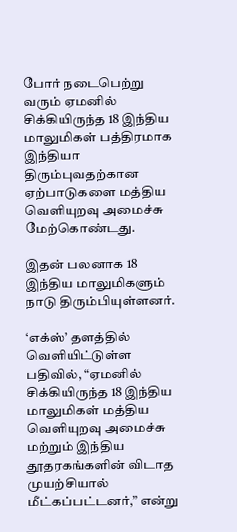போர் நடைபெற்று வரும் ஏமனில் சிக்கியிருந்த 18 இந்திய மாலுமிகள் பத்திரமாக இந்தியா திரும்புவதற்கான ஏற்பாடுகளை மத்திய வெளியுறவு அமைச்சு மேற்கொண்டது.

இதன் பலனாக 18 இந்திய மாலுமிகளும் நாடு திரும்பியுள்ளனர்.

‘எக்ஸ்’ தளத்தில் வெளியிட்டுள்ள பதிவில், “ஏமனில் சிக்கியிருந்த 18 இந்திய மாலுமிகள் மத்திய வெளியுறவு அமைச்சு மற்றும் இந்திய தூதரகங்களின் விடாத முயற்சியால் மீட்கப்பட்டனர்,” என்று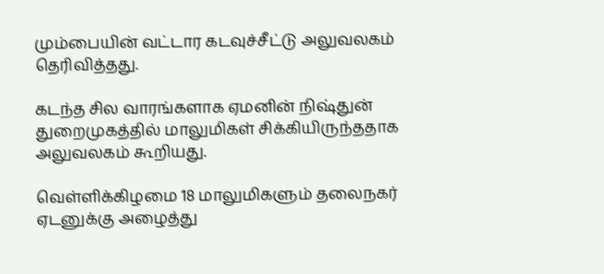மும்பையின் வட்டார கடவுச்சீட்டு அலுவலகம் தெரிவித்தது.

கடந்த சில வாரங்களாக ஏமனின் நிஷ்துன் துறைமுகத்தில் மாலுமிகள் சிக்கியிருந்ததாக அலுவலகம் கூறியது.

வெள்ளிக்கிழமை 18 மாலுமிகளும் தலைநகர் ஏடனுக்கு அழைத்து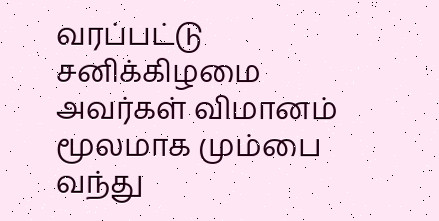வரப்பட்டு சனிக்கிழமை அவர்கள் விமானம் மூலமாக மும்பை வந்து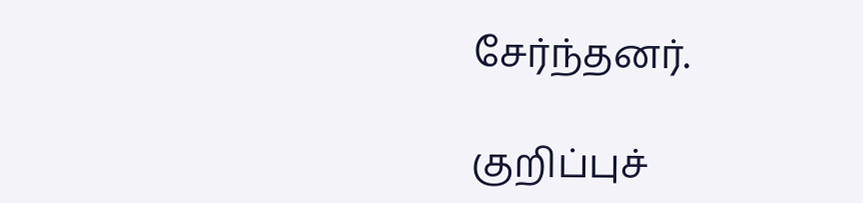சேர்ந்தனர்.

குறிப்புச்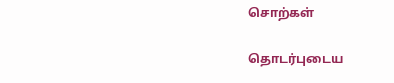சொற்கள்

தொடர்புடைய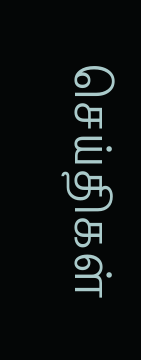செய்திகள்